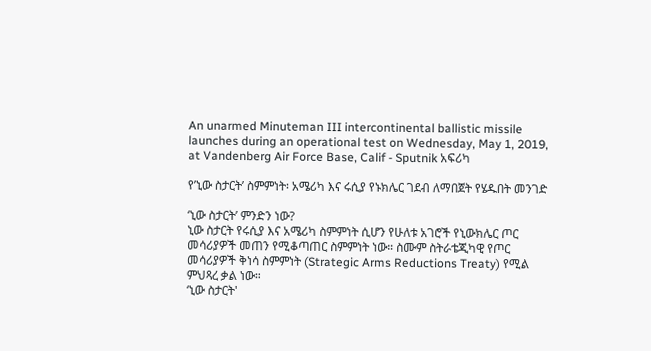An unarmed Minuteman III intercontinental ballistic missile launches during an operational test on Wednesday, May 1, 2019, at Vandenberg Air Force Base, Calif - Sputnik አፍሪካ

የ’ኒው ስታርት’ ስምምነት፡ አሜሪካ እና ሩሲያ የኑክሌር ገደብ ለማበጀት የሄዱበት መንገድ

‘ኒው ስታርት’ ምንድን ነው?
ኒው ስታርት የሩሲያ እና አሜሪካ ስምምነት ሲሆን የሁለቱ አገሮች የኒውክሌር ጦር መሳሪያዎች መጠን የሚቆጣጠር ስምምነት ነው። ስሙም ስትራቴጂካዊ የጦር መሳሪያዎች ቅነሳ ስምምነት (Strategic Arms Reductions Treaty) የሚል ምህጻረ ቃል ነው።
‘ኒው ስታርት'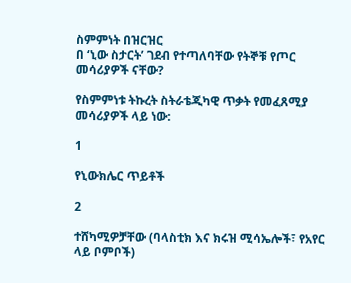ስምምነት በዝርዝር
በ ‘ኒው ስታርት’ ገደብ የተጣለባቸው የትኞቹ የጦር መሳሪያዎች ናቸው?

የስምምነቱ ትኩረት ስትራቴጂካዊ ጥቃት የመፈጸሚያ መሳሪያዎች ላይ ነው:

1

የኒውክሌር ጥይቶች

2

ተሸካሚዎቻቸው (ባላስቲክ እና ክሩዝ ሚሳኤሎች፣ የአየር ላይ ቦምቦች)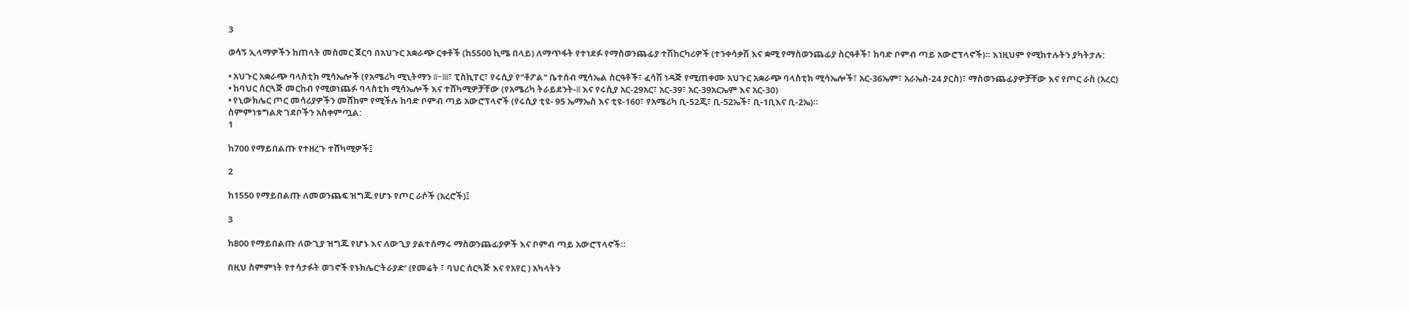3

ወሳኝ ኢላማዎችን ከጠላት መስመር ጀርባ በአህጉር አቋራጭ ርቀቶች (ከ5500 ኪሜ በላይ) ለማጥፋት የተነደፉ የማስወንጨፊያ ተሽከርካሪዎች (ተንቀሳቃሽ እና ቋሚ የማስወንጨፊያ ስርዓቶች፣ ከባድ ቦምብ ጣይ አውሮፕላኖች)። እነዚህም የሚከተሉትን ያካትታሉ:

• አህጉር አቋራጭ ባላስቲክ ሚሳኤሎች (የአሜሪካ ሚኒትማን II-III፣ ፒስኪፐር፣ የሩሲያ የ"ቶፖል" ቤተሰብ ሚሳኤል ስርዓቶች፣ ፈሳሽ ነዳጅ የሚጠቀሙ አህጉር አቋራጭ ባላስቲክ ሚሳኤሎች፣ አር-36ኤም፣ አራኤስ-24 ያርስ)፣ ማስወንጨፊያዎቻቸው እና የጦር ራስ (አረር)
• ከባህር ሰርጓጅ መርከብ የሚወነጨፉ ባላስቲክ ሚሳኤሎች እና ተሸካሚዎቻቸው (የአሜሪካ ትራይደንት-II እና የሩሲያ አር-29አር፣ አር-39፣ አር-39አርኤም እና አር-30)
• የኒውክሌር ጦር መሳሪያዎችን መሸከም የሚችሉ ከባድ ቦምብ ጣይ አውሮፕላኖች (የሩሲያ ቲዩ- 95 ኤማኤስ እና ቲዩ-160፣ የአሜሪካ ቢ-52ጂ፣ ቢ-52ኤች፣ ቢ-1ቢእና ቢ-2ኤ)።
ስምምነቱግልጽ ገደቦችን አስቀምጧል:
1

ከ700 የማይበልጡ የተዘረጉ ተሸካሚዎች፤

2

ከ1550 የማይበልጡ ለመወንጨፍ ዝግጁ የሆኑ የጦር ራሶች (አረሮች)፤

3

ከ800 የማይበልጡ ለውጊያ ዝግጁ የሆኑ እና ለውጊያ ያልተሰማሩ ማስወንጨፊያዎች እና ቦምብ ጣይ አውሮፕላኖች።

በዚህ ስምምነት የተሳታፉት ወገኖች የኑክሌር‘ትራያድ’ (የመሬት ፣ ባህር ሰርጓጅ እና የአየር ) አካላትን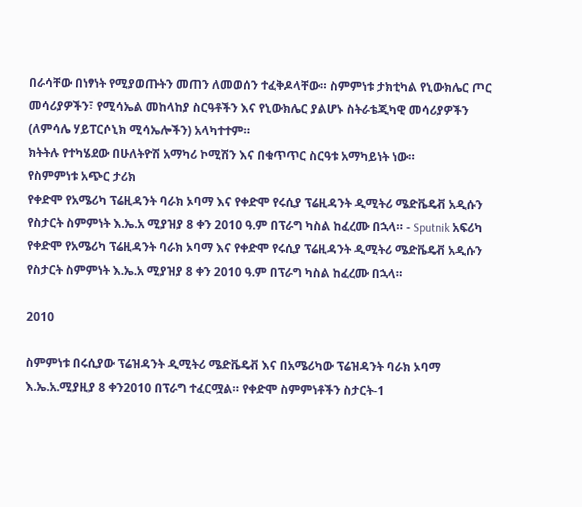በራሳቸው በነፃነት የሚያወጡትን መጠን ለመወሰን ተፈቅዶላቸው። ስምምነቱ ታክቲካል የኒውክሌር ጦር መሳሪያዎችን፣ የሚሳኤል መከላከያ ስርዓቶችን እና የኒውክሌር ያልሆኑ ስትራቴጂካዊ መሳሪያዎችን (ለምሳሌ ሃይፐርሶኒክ ሚሳኤሎችን) አላካተተም።
ክትትሉ የተካሄደው በሁለትዮሽ አማካሪ ኮሚሽን እና በቁጥጥር ስርዓቱ አማካይነት ነው።
የስምምነቱ አጭር ታሪክ
የቀድሞ የአሜሪካ ፕሬዚዳንት ባራክ ኦባማ እና የቀድሞ የሩሲያ ፕሬዚዳንት ዲሚትሪ ሜድቬዴቭ አዲሱን የስታርት ስምምነት እ.ኤ.አ ሚያዝያ 8 ቀን 2010 ዓ.ም በፕራግ ካስል ከፈረሙ በኋላ። - Sputnik አፍሪካ
የቀድሞ የአሜሪካ ፕሬዚዳንት ባራክ ኦባማ እና የቀድሞ የሩሲያ ፕሬዚዳንት ዲሚትሪ ሜድቬዴቭ አዲሱን የስታርት ስምምነት እ.ኤ.አ ሚያዝያ 8 ቀን 2010 ዓ.ም በፕራግ ካስል ከፈረሙ በኋላ።

2010

ስምምነቱ በሩሲያው ፕሬዝዳንት ዲሚትሪ ሜድቬዴቭ እና በአሜሪካው ፕሬዝዳንት ባራክ ኦባማ እ.ኤ.አ.ሚያዚያ 8 ቀን2010 በፕራግ ተፈርሟል። የቀድሞ ስምምነቶችን ስታርት-1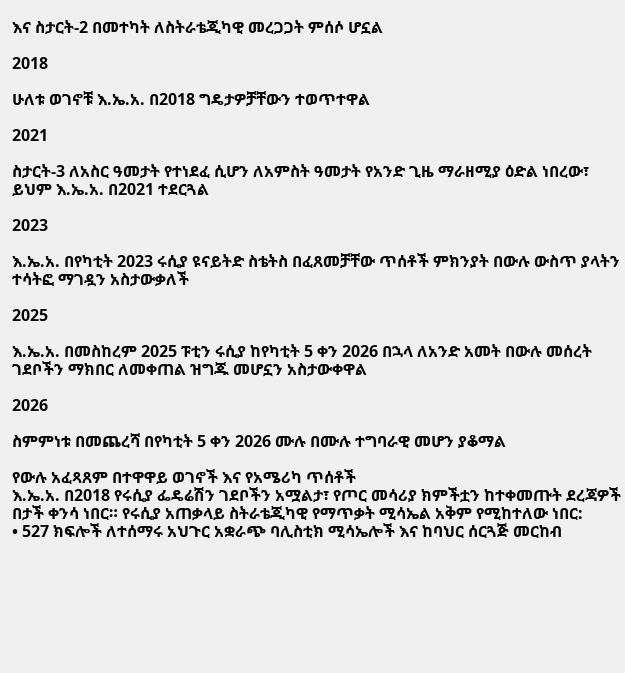እና ስታርት-2 በመተካት ለስትራቴጂካዊ መረጋጋት ምሰሶ ሆኗል

2018

ሁለቱ ወገኖቹ እ.ኤ.አ. በ2018 ግዴታዎቻቸውን ተወጥተዋል

2021

ስታርት-3 ለአስር ዓመታት የተነደፈ ሲሆን ለአምስት ዓመታት የአንድ ጊዜ ማራዘሚያ ዕድል ነበረው፣ ይህም እ.ኤ.አ. በ2021 ተደርጓል

2023

እ.ኤ.አ. በየካቲት 2023 ሩሲያ ዩናይትድ ስቴትስ በፈጸመቻቸው ጥሰቶች ምክንያት በውሉ ውስጥ ያላትን ተሳትፎ ማገዷን አስታውቃለች

2025

እ.ኤ.አ. በመስከረም 2025 ፑቲን ሩሲያ ከየካቲት 5 ቀን 2026 በኋላ ለአንድ አመት በውሉ መሰረት ገደቦችን ማክበር ለመቀጠል ዝግጁ መሆኗን አስታውቀዋል

2026

ስምምነቱ በመጨረሻ በየካቲት 5 ቀን 2026 ሙሉ በሙሉ ተግባራዊ መሆን ያቆማል

የውሉ አፈጻጸም በተዋዋይ ወገኖች እና የአሜሪካ ጥሰቶች
እ.ኤ.አ. በ2018 የሩሲያ ፌዴሬሽን ገደቦችን አሟልታ፣ የጦር መሳሪያ ክምችቷን ከተቀመጡት ደረጃዎች በታች ቀንሳ ነበር። የሩሲያ አጠቃላይ ስትራቴጂካዊ የማጥቃት ሚሳኤል አቅም የሚከተለው ነበር:
• 527 ክፍሎች ለተሰማሩ አህጉር አቋራጭ ባሊስቲክ ሚሳኤሎች እና ከባህር ሰርጓጅ መርከብ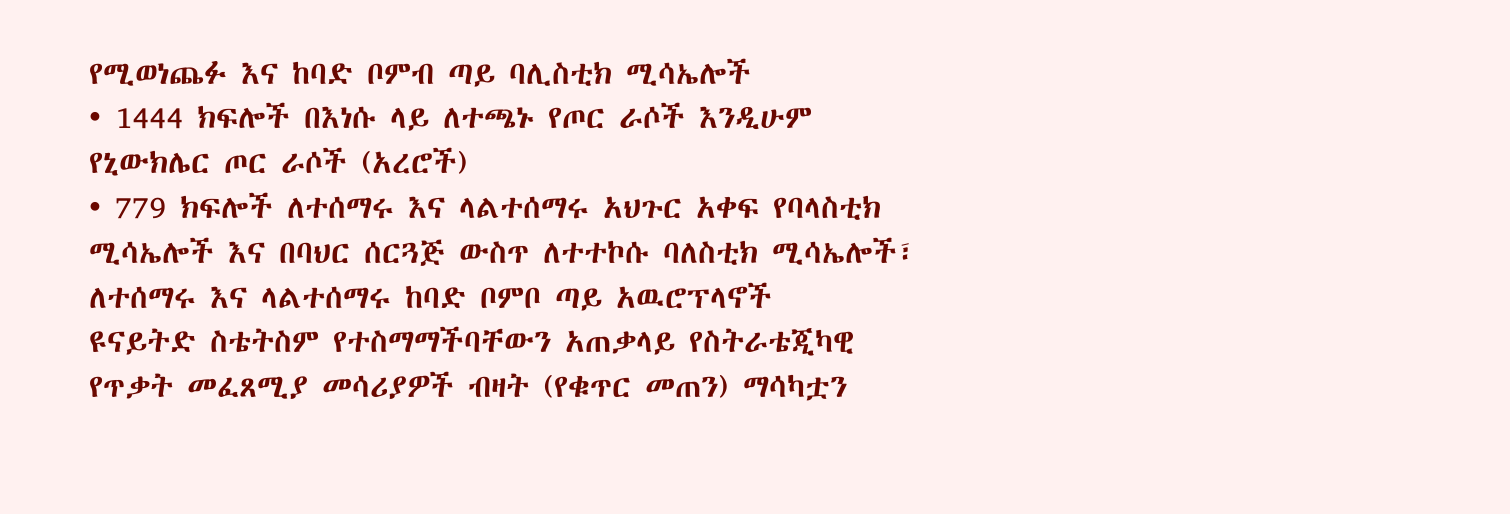የሚወነጨፉ እና ከባድ ቦምብ ጣይ ባሊስቲክ ሚሳኤሎች
• 1444 ክፍሎች በእነሱ ላይ ለተጫኑ የጦር ራሶች እንዲሁም የኒውክሌር ጦር ራሶች (አረሮች)
• 779 ክፍሎች ለተሰማሩ እና ላልተሰማሩ አህጉር አቀፍ የባላስቲክ ሚሳኤሎች እና በባህር ሰርጓጅ ውስጥ ለተተኮሱ ባለስቲክ ሚሳኤሎች፣ ለተሰማሩ እና ላልተሰማሩ ከባድ ቦምቦ ጣይ አዉሮፕላኖች
ዩናይትድ ስቴትስም የተስማማችባቸውን አጠቃላይ የስትራቴጂካዊ የጥቃት መፈጸሚያ መሳሪያዎች ብዛት (የቁጥር መጠን) ማሳካቷን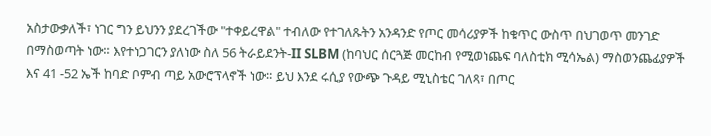አስታውቃለች፣ ነገር ግን ይህንን ያደረገችው "ተቀይረዋል" ተብለው የተገለጹትን አንዳንድ የጦር መሳሪያዎች ከቁጥር ውስጥ በህገወጥ መንገድ በማስወጣት ነው። እየተነጋገርን ያለነው ስለ 56 ትራይደንት-II SLBM (ከባህር ሰርጓጅ መርከብ የሚወነጨፍ ባለስቲክ ሚሳኤል) ማስወንጨፊያዎች እና 41 -52 ኤች ከባድ ቦምብ ጣይ አውሮፕላኖች ነው። ይህ እንደ ሩሲያ የውጭ ጉዳይ ሚኒስቴር ገለጻ፣ በጦር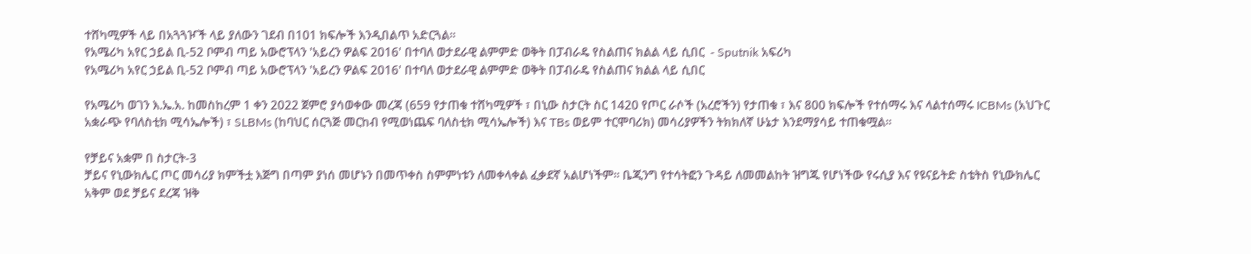ተሸካሚዎች ላይ በአጓጓዦች ላይ ያለውን ገደብ በ101 ክፍሎች እንዲበልጥ አድርጓል።
የአሜሪካ አየር ኃይል ቢ-52 ቦምብ ጣይ አውሮፕላን 'አይረን ዎልፍ 2016' በተባለ ወታደራዊ ልምምድ ወቅት በፓብራዴ የስልጠና ክልል ላይ ሲበር  - Sputnik አፍሪካ
የአሜሪካ አየር ኃይል ቢ-52 ቦምብ ጣይ አውሮፕላን 'አይረን ዎልፍ 2016' በተባለ ወታደራዊ ልምምድ ወቅት በፓብራዴ የስልጠና ክልል ላይ ሲበር

የአሜሪካ ወገን እ.ኤ.አ. ከመስከረም 1 ቀን 2022 ጀምሮ ያሳወቀው መረጃ (659 የታጠቁ ተሸካሚዎች ፣ በኒው ስታርት ስር 1420 የጦር ራሶች (አረሮችን) የታጠቁ ፣ እና 800 ክፍሎች የተሰማሩ እና ላልተሰማሩ ICBMs (አህጉር አቋራጭ የባለስቲክ ሚሳኤሎች) ፣ SLBMs (ከባህር ሰርጓጅ መርከብ የሚወነጨፍ ባለስቲክ ሚሳኤሎች) እና TBs ወይም ተርሞባሪክ) መሳሪያዎችን ትክክለኛ ሁኔታ እንደማያሳይ ተጠቁሟል።

የቻይና አቋም በ ስታርት-3
ቻይና የኒውክሌር ጦር መሳሪያ ክምችቷ እጅግ በጣም ያነሰ መሆኑን በመጥቀስ ስምምነቱን ለመቀላቀል ፈቃደኛ አልሆነችም። ቤጂንግ የተሳትፎን ጉዳይ ለመመልከት ዝግጁ የሆነችው የሩሲያ እና የዩናይትድ ስቴትስ የኒውክሌር አቅም ወደ ቻይና ደረጃ ዝቅ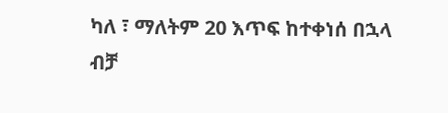ካለ ፣ ማለትም 20 እጥፍ ከተቀነሰ በኋላ ብቻ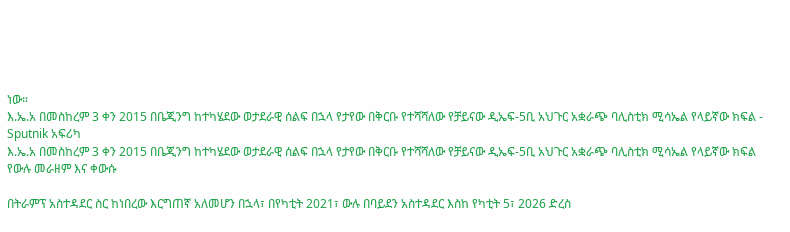ነው።
እ.ኤ.አ በመስከረም 3 ቀን 2015 በቤጂንግ ከተካሄደው ወታደራዊ ሰልፍ በኋላ የታየው በቅርቡ የተሻሻለው የቻይናው ዲኤፍ-5ቢ አህጉር አቋራጭ ባሊስቲክ ሚሳኤል የላይኛው ክፍል - Sputnik አፍሪካ
እ.ኤ.አ በመስከረም 3 ቀን 2015 በቤጂንግ ከተካሄደው ወታደራዊ ሰልፍ በኋላ የታየው በቅርቡ የተሻሻለው የቻይናው ዲኤፍ-5ቢ አህጉር አቋራጭ ባሊስቲክ ሚሳኤል የላይኛው ክፍል
የውሉ መራዘም እና ቀውሱ

በትራምፕ አስተዳደር ስር ከነበረው እርግጠኛ አለመሆን በኋላ፣ በየካቲት 2021፣ ውሉ በባይደን አስተዳደር እስከ የካቲት 5፣ 2026 ድረስ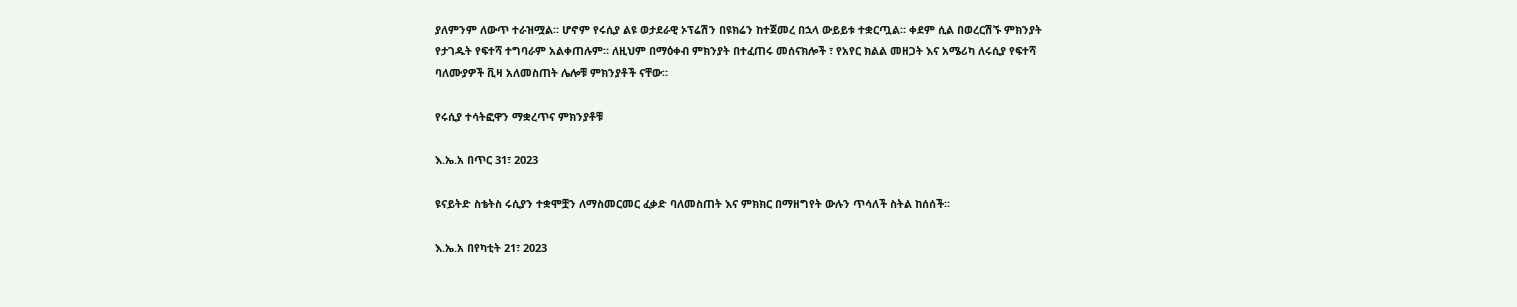ያለምንም ለውጥ ተራዝሟል። ሆኖም የሩሲያ ልዩ ወታደራዊ ኦፕሬሽን በዩክሬን ከተጀመረ በኋላ ውይይቱ ተቋርጧል። ቀደም ሲል በወረርሽኙ ምክንያት የታገዱት የፍተሻ ተግባራም አልቀጠሉም። ለዚህም በማዕቀብ ምክንያት በተፈጠሩ መሰናክሎች ፣ የአየር ክልል መዘጋት እና አሜሪካ ለሩሲያ የፍተሻ ባለሙያዎች ቪዛ አለመስጠት ሌሎቹ ምክንያቶች ናቸው።

የሩሲያ ተሳትፎዋን ማቋረጥና ምክንያቶቹ

እ.ኤ.አ በጥር 31፣ 2023

ዩናይትድ ስቴትስ ሩሲያን ተቋሞቿን ለማስመርመር ፈቃድ ባለመስጠት እና ምክክር በማዘግየት ውሉን ጥሳለች ስትል ከሰሰች።

እ.ኤ.አ በየካቲት 21፣ 2023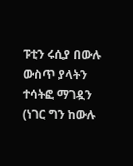ፑቲን ሩሲያ በውሉ ውስጥ ያላትን ተሳትፎ ማገዷን (ነገር ግን ከውሉ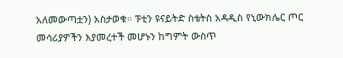አለመውጣቷን) አስታወቁ። ፑቲን ዩናይትድ ስቴትስ አዳዲስ የኒውክሌር ጦር መሳሪያዎችን እያመረተች መሆኑን ከግምት ውስጥ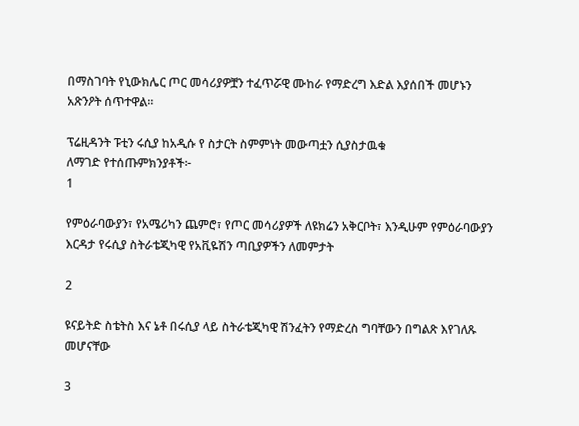በማስገባት የኒውክሌር ጦር መሳሪያዎቿን ተፈጥሯዊ ሙከራ የማድረግ እድል እያሰበች መሆኑን አጽንዖት ሰጥተዋል።

ፕሬዚዳንት ፑቲን ሩሲያ ከአዲሱ የ ስታርት ስምምነት መውጣቷን ሲያስታዉቁ
ለማገድ የተሰጡምክንያቶች፦
1

የምዕራባውያን፣ የአሜሪካን ጨምሮ፣ የጦር መሳሪያዎች ለዩክሬን አቅርቦት፣ እንዲሁም የምዕራባውያን እርዳታ የሩሲያ ስትራቴጂካዊ የአቪዬሽን ጣቢያዎችን ለመምታት

2

ዩናይትድ ስቴትስ እና ኔቶ በሩሲያ ላይ ስትራቴጂካዊ ሽንፈትን የማድረስ ግባቸውን በግልጽ እየገለጹ መሆናቸው

3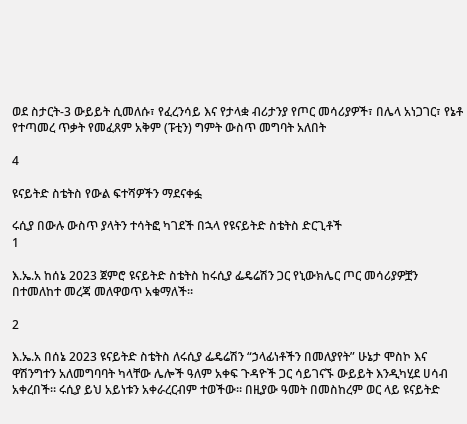ወደ ስታርት-3 ውይይት ሲመለሱ፣ የፈረንሳይ እና የታላቋ ብሪታንያ የጦር መሳሪያዎች፣ በሌላ አነጋገር፣ የኔቶ የተጣመረ ጥቃት የመፈጸም አቅም (ፑቲን) ግምት ውስጥ መግባት አለበት

4

ዩናይትድ ስቴትስ የውል ፍተሻዎችን ማደናቀፏ

ሩሲያ በውሉ ውስጥ ያላትን ተሳትፎ ካገደች በኋላ የዩናይትድ ስቴትስ ድርጊቶች
1

እ.ኤ.አ ከሰኔ 2023 ጀምሮ ዩናይትድ ስቴትስ ከሩሲያ ፌዴሬሽን ጋር የኒውክሌር ጦር መሳሪያዎቿን በተመለከተ መረጃ መለዋወጥ አቁማለች።

2

እ.ኤ.አ በሰኔ 2023 ዩናይትድ ስቴትስ ለሩሲያ ፌዴሬሽን “ኃላፊነቶችን በመለያየት” ሁኔታ ሞስኮ እና ዋሽንግተን አለመግባባት ካላቸው ሌሎች ዓለም አቀፍ ጉዳዮች ጋር ሳይገናኙ ውይይት እንዲካሂደ ሀሳብ አቀረበች። ሩሲያ ይህ አይነቱን አቀራረርብም ተወችው። በዚያው ዓመት በመስከረም ወር ላይ ዩናይትድ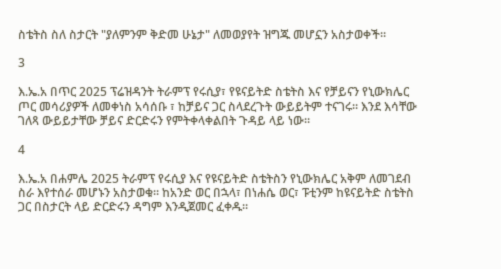ስቴትስ ስለ ስታርት "ያለምንም ቅድመ ሁኔታ" ለመወያየት ዝግጁ መሆኗን አስታወቀች።

3

እ.ኤ.አ በጥር 2025 ፕሬዝዳንት ትራምፕ የሩሲያ፣ የዩናይትድ ስቴትስ እና የቻይናን የኒውክሌር ጦር መሳሪያዎች ለመቀነስ አሳሰቡ ፣ ከቻይና ጋር ስላደረጉት ውይይትም ተናገሩ። እንደ እሳቸው ገለጻ ውይይታቸው ቻይና ድርድሩን የምትቀላቀልበት ጉዳይ ላይ ነው።

4

እ.ኤ.አ በሐምሌ 2025 ትራምፕ የሩሲያ እና የዩናይትድ ስቴትስን የኒውክሌር አቅም ለመገደብ ስራ እየተሰራ መሆኑን አስታወቁ። ከአንድ ወር በኋላ፣ በነሐሴ ወር፣ ፑቲንም ከዩናይትድ ስቴትስ ጋር በስታርት ላይ ድርድሩን ዳግም እንዲጀመር ፈቀዱ።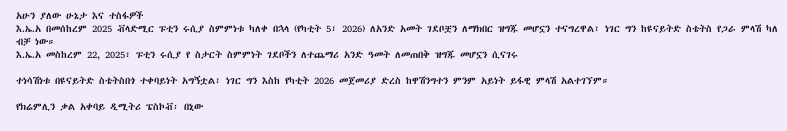አሁን ያለው ሁኔታ እና ተስፋዎች
እ.ኤ.አ በመሰከረም 2025 ቭላድሚር ፑቲን ሩሲያ ስምምነቱ ካለቀ በኋላ (የካቲት 5፣ 2026) ለአንድ አመት ገደቦቿን ለማክበር ዝግጁ መሆኗን ተናግረዋል፣ ነገር ግን ከዩናይትድ ስቴትስ የጋራ ምላሽ ካለ ብቻ ነው።
እ.ኤ.አ መስከረም 22, 2025፣ ፑቲን ሩሲያ የ ስታርት ስምምነት ገደቦችን ለተጨማሪ አንድ ዓመት ለመጠበቅ ዝግጁ መሆኗን ሲናገሩ

ተነሳሽነቱ በዩናይትድ ስቴትስበጎ ተቀባይነት አግኝቷል፣ ነገር ግን እስከ የካቲት 2026 መጀመሪያ ድረስ ከዋሽንግተን ምንም አይነት ይፋዊ ምላሽ አልተገኘም።

የክሬምሊን ቃል አቀባይ ዲሚትሪ ፔስኮቭ፡ በኒው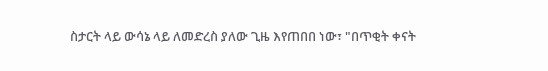ስታርት ላይ ውሳኔ ላይ ለመድረስ ያለው ጊዜ እየጠበበ ነው፣ "በጥቂት ቀናት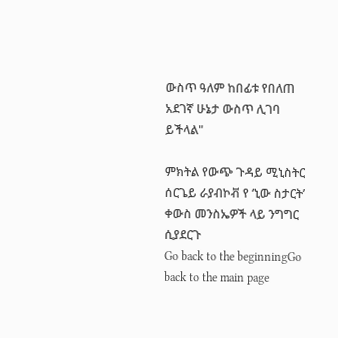ውስጥ ዓለም ከበፊቱ የበለጠ አደገኛ ሁኔታ ውስጥ ሊገባ ይችላል"

ምክትል የውጭ ጉዳይ ሚኒስትር ሰርጌይ ራያብኮቭ የ ‘ኒው ስታርት’ ቀውስ መንስኤዎች ላይ ንግግር ሲያደርጉ
Go back to the beginningGo back to the main page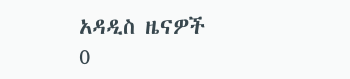አዳዲስ ዜናዎች
0